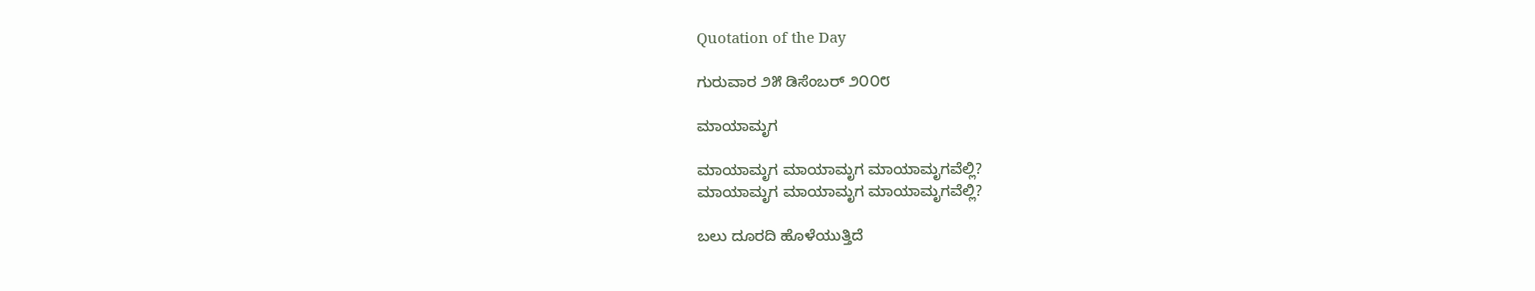Quotation of the Day

ಗುರುವಾರ ೨೫ ಡಿಸೆಂಬರ್ ೨೦೦೮

ಮಾಯಾಮೃಗ

ಮಾಯಾಮೃಗ ಮಾಯಾಮೃಗ ಮಾಯಾಮೃಗವೆಲ್ಲಿ?
ಮಾಯಾಮೃಗ ಮಾಯಾಮೃಗ ಮಾಯಾಮೃಗವೆಲ್ಲಿ?

ಬಲು ದೂರದಿ ಹೊಳೆಯುತ್ತಿದೆ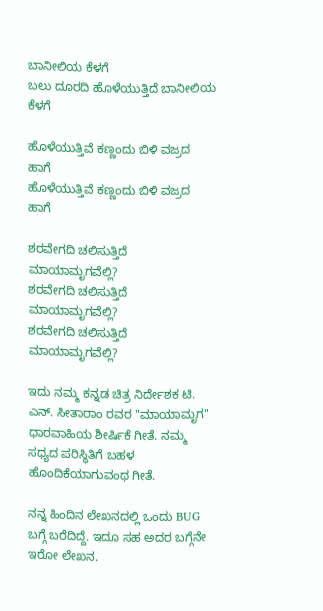ಬಾನೀಲಿಯ ಕೆಳಗೆ
ಬಲು ದೂರದಿ ಹೊಳೆಯುತ್ತಿದೆ ಬಾನೀಲಿಯ ಕೆಳಗೆ

ಹೊಳೆಯುತ್ತಿವೆ ಕಣ್ಣಂದು ಬಿಳಿ ವಜ್ರದ ಹಾಗೆ
ಹೊಳೆಯುತ್ತಿವೆ ಕಣ್ಣಂದು ಬಿಳಿ ವಜ್ರದ ಹಾಗೆ

ಶರವೇಗದಿ ಚಲಿಸುತ್ತಿದೆ ಮಾಯಾಮೃಗವೆಲ್ಲಿ?
ಶರವೇಗದಿ ಚಲಿಸುತ್ತಿದೆ ಮಾಯಾಮೃಗವೆಲ್ಲಿ?
ಶರವೇಗದಿ ಚಲಿಸುತ್ತಿದೆ ಮಾಯಾಮೃಗವೆಲ್ಲಿ?

ಇದು ನಮ್ಮ ಕನ್ನಡ ಚಿತ್ರ ನಿರ್ದೇಶಕ ಟಿ. ಎನ್. ಸೀತಾರಾಂ ರವರ "ಮಾಯಾಮೃಗ" ಧಾರವಾಹಿಯ ಶೀರ್ಷಿಕೆ ಗೀತೆ. ನಮ್ಮ ಸಧ್ಯದ ಪರಿಸ್ಥಿತಿಗೆ ಬಹಳ ಹೊಂದಿಕೆಯಾಗುವಂಥ ಗೀತೆ.

ನನ್ನ ಹಿಂದಿನ ಲೇಖನದಲ್ಲಿ ಒಂದು BUG ಬಗ್ಗೆ ಬರೆದಿದ್ದೆ. ಇದೂ ಸಹ ಅದರ ಬಗ್ಗೆನೇ ಇರೋ ಲೇಖನ.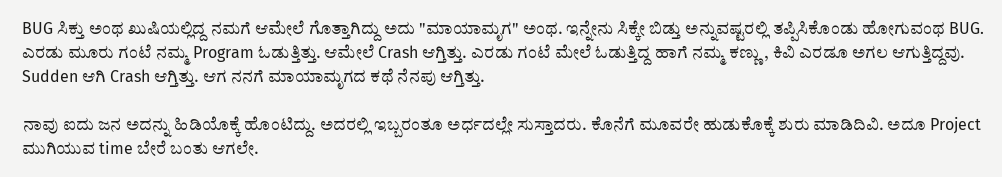BUG ಸಿಕ್ತು ಅಂಥ ಖುಷಿಯಲ್ಲಿದ್ದ ನಮಗೆ ಆಮೇಲೆ ಗೊತ್ತಾಗಿದ್ದು ಅದು "ಮಾಯಾಮೃಗ" ಅಂಥ. ಇನ್ನೇನು ಸಿಕ್ಕೇ ಬಿಡ್ತು ಅನ್ನುವಷ್ಟರಲ್ಲಿ ತಪ್ಪಿಸಿಕೊಂಡು ಹೋಗುವಂಥ BUG. ಎರಡು ಮೂರು ಗಂಟೆ ನಮ್ಮ Program ಓಡುತ್ತಿತ್ತು. ಆಮೇಲೆ Crash ಆಗ್ತಿತ್ತು. ಎರಡು ಗಂಟೆ ಮೇಲೆ ಓಡುತ್ತಿದ್ದ ಹಾಗೆ ನಮ್ಮ ಕಣ್ಣು, ಕಿವಿ ಎರಡೂ ಅಗಲ ಆಗುತ್ತಿದ್ದವು. Sudden ಆಗಿ Crash ಆಗ್ತಿತ್ತು. ಆಗ ನನಗೆ ಮಾಯಾಮೃಗದ ಕಥೆ ನೆನಪು ಆಗ್ತಿತ್ತು.

ನಾವು ಐದು ಜನ ಅದನ್ನು ಹಿಡಿಯೊಕ್ಕೆ ಹೊಂಟಿದ್ದು. ಅದರಲ್ಲಿ ಇಬ್ಬರಂತೂ ಅರ್ಧದಲ್ಲೇ ಸುಸ್ತಾದರು. ಕೊನೆಗೆ ಮೂವರೇ ಹುಡುಕೊಕ್ಕೆ ಶುರು ಮಾಡಿದಿವಿ. ಅದೂ Project ಮುಗಿಯುವ time ಬೇರೆ ಬಂತು ಆಗಲೇ.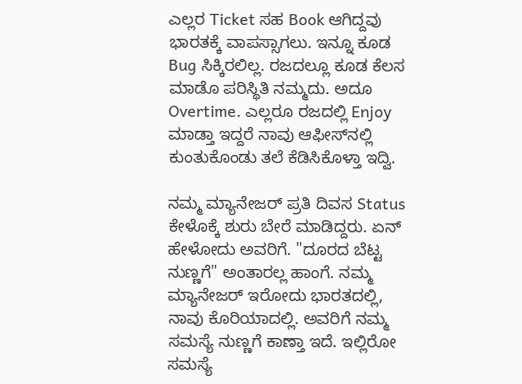ಎಲ್ಲರ Ticket ಸಹ Book ಆಗಿದ್ದವು ಭಾರತಕ್ಕೆ ವಾಪಸ್ಸಾಗಲು. ಇನ್ನೂ ಕೂಡ Bug ಸಿಕ್ಕಿರಲಿಲ್ಲ. ರಜದಲ್ಲೂ ಕೂಡ ಕೆಲಸ ಮಾಡೊ ಪರಿಸ್ಥಿತಿ ನಮ್ಮದು. ಅದೂ Overtime. ಎಲ್ಲರೂ ರಜದಲ್ಲಿ Enjoy ಮಾಡ್ತಾ ಇದ್ದರೆ ನಾವು ಆಫೀಸ್‌ನಲ್ಲಿ ಕುಂತುಕೊಂಡು ತಲೆ ಕೆಡಿಸಿಕೊಳ್ತಾ ಇದ್ವಿ.

ನಮ್ಮ ಮ್ಯಾನೇಜರ್ ಪ್ರತಿ ದಿವಸ Status ಕೇಳೊಕ್ಕೆ ಶುರು ಬೇರೆ ಮಾಡಿದ್ದರು. ಏನ್ ಹೇಳೋದು ಅವರಿಗೆ. "ದೂರದ ಬೆಟ್ಟ ನುಣ್ಣಗೆ" ಅಂತಾರಲ್ಲ ಹಾಂಗೆ. ನಮ್ಮ ಮ್ಯಾನೇಜರ್ ಇರೋದು ಭಾರತದಲ್ಲಿ, ನಾವು ಕೊರಿಯಾದಲ್ಲಿ. ಅವರಿಗೆ ನಮ್ಮ ಸಮಸ್ಯೆ ನುಣ್ಣಗೆ ಕಾಣ್ತಾ ಇದೆ. ಇಲ್ಲಿರೋ ಸಮಸ್ಯೆ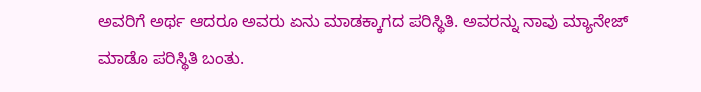ಅವರಿಗೆ ಅರ್ಥ ಆದರೂ ಅವರು ಏನು ಮಾಡಕ್ಕಾಗದ ಪರಿಸ್ಥಿತಿ. ಅವರನ್ನು ನಾವು ಮ್ಯಾನೇಜ್ ಮಾಡೊ ಪರಿಸ್ಥಿತಿ ಬಂತು.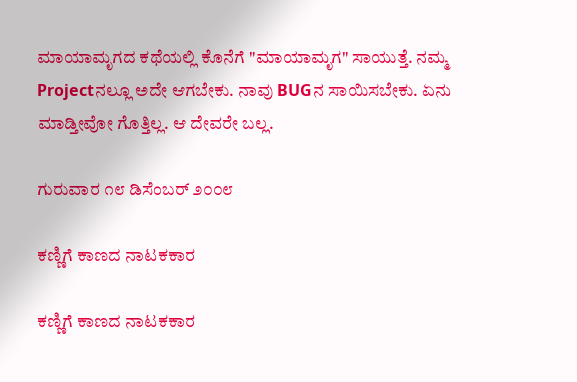ಮಾಯಾಮೃಗದ ಕಥೆಯಲ್ಲಿ ಕೊನೆಗೆ "ಮಾಯಾಮೃಗ" ಸಾಯುತ್ತೆ. ನಮ್ಮ Projectನಲ್ಲೂ ಅದೇ ಆಗಬೇಕು. ನಾವು BUGನ ಸಾಯಿಸಬೇಕು. ಏನು ಮಾಡ್ತೀವೋ ಗೊತ್ತಿಲ್ಲ. ಆ ದೇವರೇ ಬಲ್ಲ.

ಗುರುವಾರ ೧೮ ಡಿಸೆಂಬರ್ ೨೦೦೮

ಕಣ್ಣಿಗೆ ಕಾಣದ ನಾಟಕಕಾರ

ಕಣ್ಣಿಗೆ ಕಾಣದ ನಾಟಕಕಾರ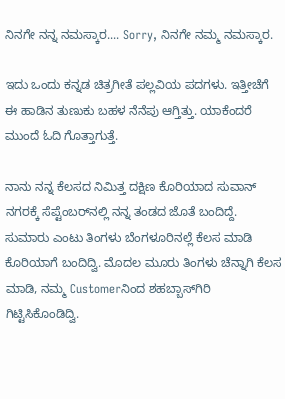ನಿನಗೇ ನನ್ನ ನಮಸ್ಕಾರ.... Sorry, ನಿನಗೇ ನಮ್ಮ ನಮಸ್ಕಾರ.

ಇದು ಒಂದು ಕನ್ನಡ ಚಿತ್ರಗೀತೆ ಪಲ್ಲವಿಯ ಪದಗಳು. ಇತ್ತೀಚೆಗೆ ಈ ಹಾಡಿನ ತುಣುಕು ಬಹಳ ನೆನೆಪು ಆಗ್ತಿತ್ತು. ಯಾಕೆಂದರೆ ಮುಂದೆ ಓದಿ ಗೊತ್ತಾಗುತ್ತೆ.

ನಾನು ನನ್ನ ಕೆಲಸದ ನಿಮಿತ್ತ ದಕ್ಷಿಣ ಕೊರಿಯಾದ ಸುವಾನ್ ನಗರಕ್ಕೆ ಸೆಪ್ಟೆಂಬರ್‌ನಲ್ಲಿ ನನ್ನ ತಂಡದ ಜೊತೆ ಬಂದಿದ್ದೆ. ಸುಮಾರು ಎಂಟು ತಿಂಗಳು ಬೆಂಗಳೂರಿನಲ್ಲೆ ಕೆಲಸ ಮಾಡಿ ಕೊರಿಯಾಗೆ ಬಂದಿದ್ವಿ. ಮೊದಲ ಮೂರು ತಿಂಗಳು ಚೆನ್ನಾಗಿ ಕೆಲಸ ಮಾಡಿ, ನಮ್ಮ Customerನಿಂದ ಶಹಬ್ಬಾಸ್‌ಗಿರಿ ಗಿಟ್ಟಿಸಿಕೊಂಡಿದ್ವಿ.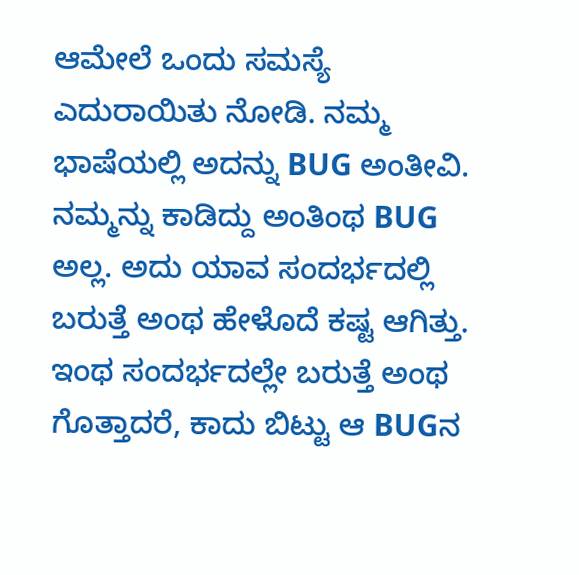ಆಮೇಲೆ ಒಂದು ಸಮಸ್ಯೆ ಎದುರಾಯಿತು ನೋಡಿ. ನಮ್ಮ ಭಾಷೆಯಲ್ಲಿ ಅದನ್ನು BUG ಅಂತೀವಿ. ನಮ್ಮನ್ನು ಕಾಡಿದ್ದು ಅಂತಿಂಥ BUG ಅಲ್ಲ. ಅದು ಯಾವ ಸಂದರ್ಭದಲ್ಲಿ ಬರುತ್ತೆ ಅಂಥ ಹೇಳೊದೆ ಕಷ್ಟ ಆಗಿತ್ತು. ಇಂಥ ಸಂದರ್ಭದಲ್ಲೇ ಬರುತ್ತೆ ಅಂಥ ಗೊತ್ತಾದರೆ, ಕಾದು ಬಿಟ್ಟು ಆ BUGನ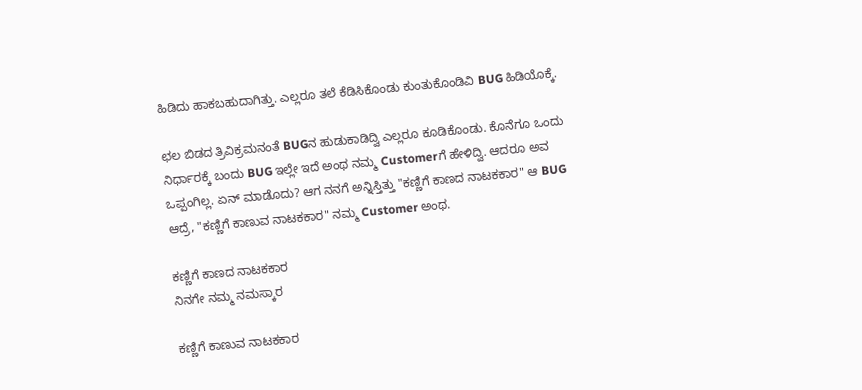ಹಿಡಿದು ಹಾಕಬಹುದಾಗಿತ್ತು. ಎಲ್ಲರೂ ತಲೆ ಕೆಡಿಸಿಕೊಂಡು ಕುಂತುಕೊಂಡಿವಿ BUG ಹಿಡಿಯೊಕ್ಕೆ.

ಛಲ ಬಿಡದ ತ್ರಿವಿಕ್ರಮನಂತೆ BUGನ ಹುಡುಕಾಡಿದ್ವಿ ಎಲ್ಲರೂ ಕೂಡಿಕೊಂಡು. ಕೊನೆಗೂ ಒಂದು ನಿರ್ಧಾರಕ್ಕೆ ಬಂದು BUG ಇಲ್ಲೇ ಇದೆ ಅಂಥ ನಮ್ಮ Customerಗೆ ಹೇಳಿದ್ವಿ. ಆದರೂ ಅವ ಒಪ್ಪಂಗಿಲ್ಲ. ಏನ್ ಮಾಡೊದು? ಆಗ ನನಗೆ ಅನ್ನಿಸ್ತಿತ್ತು "ಕಣ್ಣಿಗೆ ಕಾಣದ ನಾಟಕಕಾರ" ಆ BUG ಆದ್ರೆ, "ಕಣ್ಣಿಗೆ ಕಾಣುವ ನಾಟಕಕಾರ" ನಮ್ಮ Customer ಅಂಥ.

ಕಣ್ಣಿಗೆ ಕಾಣದ ನಾಟಕಕಾರ
ನಿನಗೇ ನಮ್ಮ ನಮಸ್ಕಾರ

ಕಣ್ಣಿಗೆ ಕಾಣುವ ನಾಟಕಕಾರ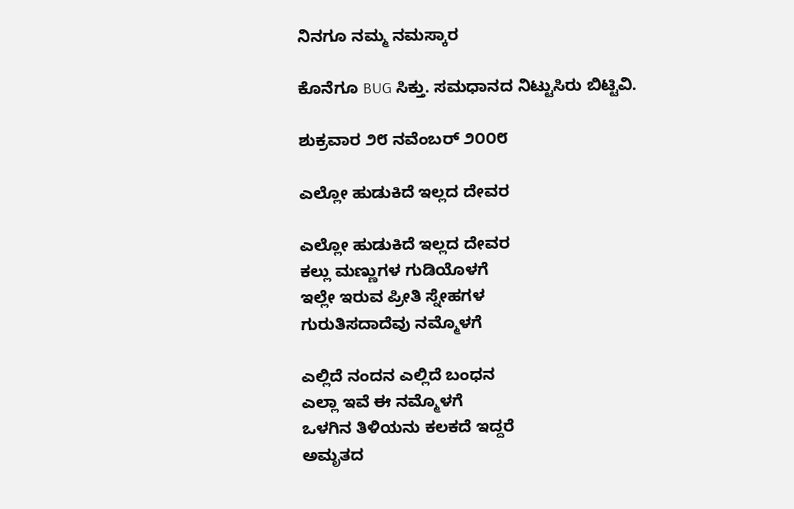ನಿನಗೂ ನಮ್ಮ ನಮಸ್ಕಾರ

ಕೊನೆಗೂ BUG ಸಿಕ್ತು. ಸಮಧಾನದ ನಿಟ್ಟುಸಿರು ಬಿಟ್ಟಿವಿ.

ಶುಕ್ರವಾರ ೨೮ ನವೆಂಬರ್ ೨೦೦೮

ಎಲ್ಲೋ ಹುಡುಕಿದೆ ಇಲ್ಲದ ದೇವರ

ಎಲ್ಲೋ ಹುಡುಕಿದೆ ಇಲ್ಲದ ದೇವರ
ಕಲ್ಲು ಮಣ್ಣುಗಳ ಗುಡಿಯೊಳಗೆ
ಇಲ್ಲೇ ಇರುವ ಪ್ರೀತಿ ಸ್ನೇಹಗಳ
ಗುರುತಿಸದಾದೆವು ನಮ್ಮೊಳಗೆ

ಎಲ್ಲಿದೆ ನಂದನ ಎಲ್ಲಿದೆ ಬಂಧನ
ಎಲ್ಲಾ ಇವೆ ಈ ನಮ್ಮೊಳಗೆ
ಒಳಗಿನ ತಿಳಿಯನು ಕಲಕದೆ ಇದ್ದರೆ
ಅಮೃತದ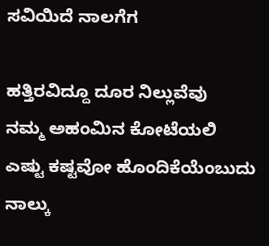ಸವಿಯಿದೆ ನಾಲಗೆಗ

ಹತ್ತಿರವಿದ್ದೂ ದೂರ ನಿಲ್ಲುವೆವು
ನಮ್ಮ ಅಹಂಮಿನ ಕೋಟೆಯಲಿ
ಎಷ್ಟು ಕಷ್ಟವೋ ಹೊಂದಿಕೆಯೆಂಬುದು
ನಾಲ್ಕು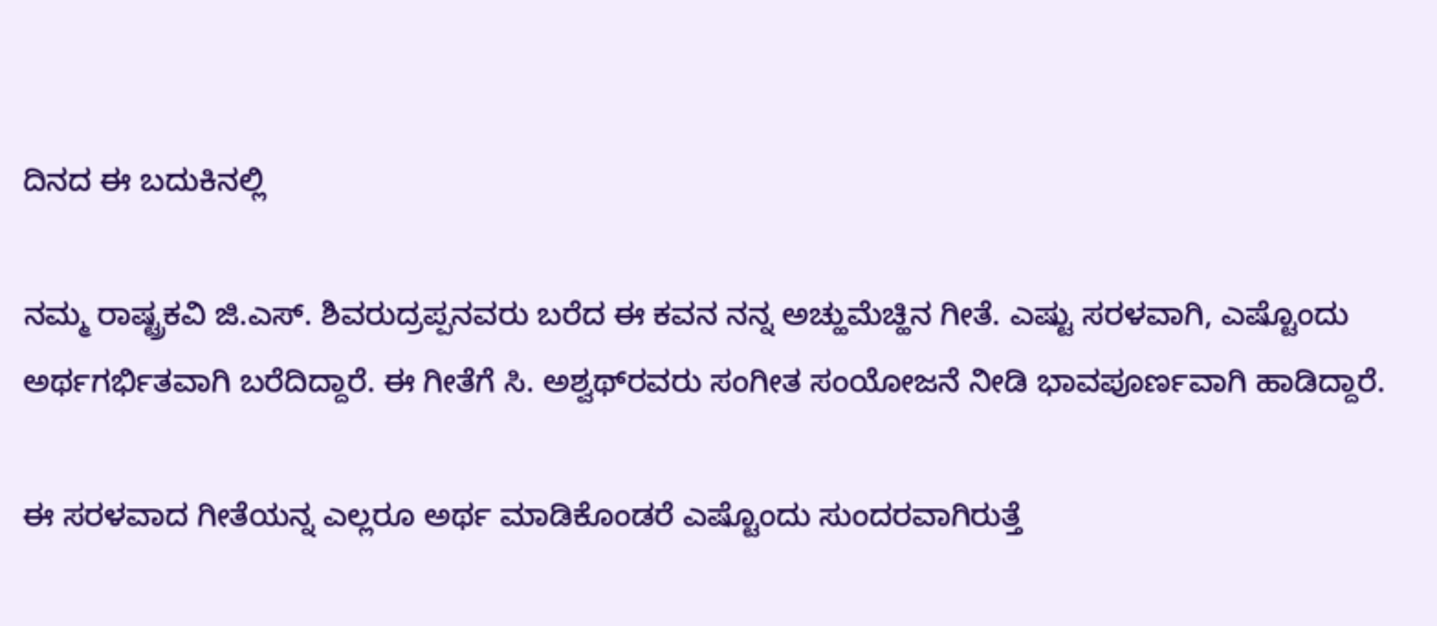ದಿನದ ಈ ಬದುಕಿನಲ್ಲಿ

ನಮ್ಮ ರಾಷ್ಟ್ರಕವಿ ಜಿ.ಎಸ್. ಶಿವರುದ್ರಪ್ಪನವರು ಬರೆದ ಈ ಕವನ ನನ್ನ ಅಚ್ಹುಮೆಚ್ಹಿನ ಗೀತೆ. ಎಷ್ಟು ಸರಳವಾಗಿ, ಎಷ್ಟೊಂದು ಅರ್ಥಗರ್ಭಿತವಾಗಿ ಬರೆದಿದ್ದಾರೆ. ಈ ಗೀತೆಗೆ ಸಿ. ಅಶ್ವಥ್‌ರವರು ಸಂಗೀತ ಸಂಯೋಜನೆ ನೀಡಿ ಭಾವಪೂರ್ಣವಾಗಿ ಹಾಡಿದ್ದಾರೆ.

ಈ ಸರಳವಾದ ಗೀತೆಯನ್ನ ಎಲ್ಲರೂ ಅರ್ಥ ಮಾಡಿಕೊಂಡರೆ ಎಷ್ಟೊಂದು ಸುಂದರವಾಗಿರುತ್ತೆ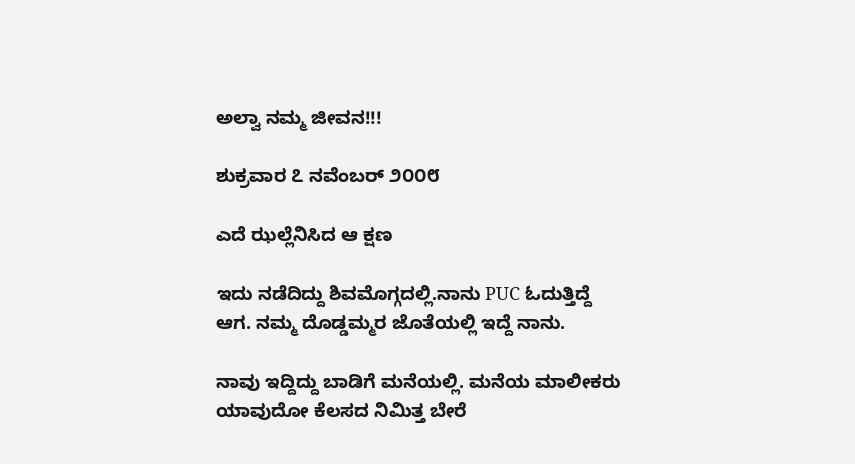ಅಲ್ವಾ ನಮ್ಮ ಜೀವನ!!!

ಶುಕ್ರವಾರ ೭ ನವೆಂಬರ್ ೨೦೦೮

ಎದೆ ಝಲ್ಲೆನಿಸಿದ ಆ ಕ್ಷಣ

ಇದು ನಡೆದಿದ್ದು ಶಿವಮೊಗ್ಗದಲ್ಲಿ.ನಾನು PUC ಓದುತ್ತಿದ್ದೆ ಆಗ. ನಮ್ಮ ದೊಡ್ಡಮ್ಮರ ಜೊತೆಯಲ್ಲಿ ಇದ್ದೆ ನಾನು.

ನಾವು ಇದ್ದಿದ್ದು ಬಾಡಿಗೆ ಮನೆಯಲ್ಲಿ. ಮನೆಯ ಮಾಲೀಕರು ಯಾವುದೋ ಕೆಲಸದ ನಿಮಿತ್ತ ಬೇರೆ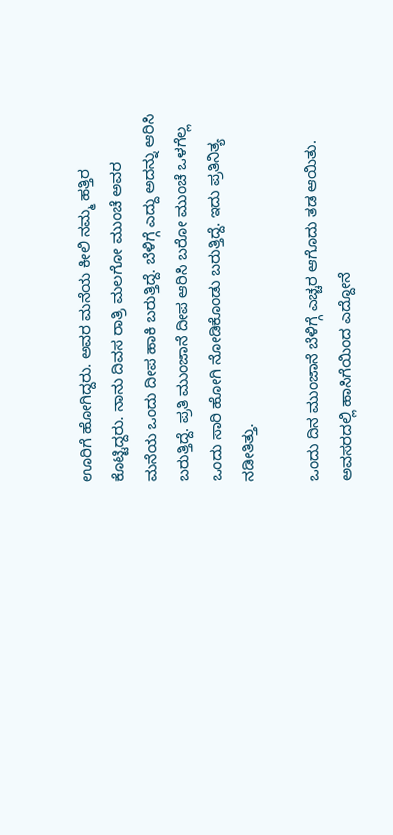ಊರಿಗೆ ಹೋಗಿದ್ದರು. ಅವರ ಮನೆಯ ಕೀಲಿ ನಮ್ಮ ಹತ್ತಿರ ಕೊಟ್ಟಿದ್ದರು. ನಾನು ದಿವಸ ರಾತ್ರಿ ಮಲಗೋ ಮುಂಚೆ ಅವರ ಮನೆಯ ಒಂದು ದೀಪ ಹಾಕಿ ಬರುತ್ತಿದ್ದೆ. ಬೆಳಿಗ್ಗೆ ಎದ್ದು ಅದನ್ನು ಆರಿಸಿ ಬರುತ್ತಿದ್ದೆ. ಪ್ರತಿ ಮುಂಜಾನೆ ದೀಪ ಆರಿಸಿ ಬರೋ ಮುಂಚೆ ಒಳಗೆಲ್ಲ ಒಂದು ಸಾರಿ ಹೋಗಿ ನೋಡಿಕೊಂಡು ಬರುತ್ತಿದ್ದೆ. ಇದು ಪ್ರತಿನಿತ್ಯ ನಡೀತಿತ್ತು.

ಒಂದು ದಿನ ಮುಂಜಾನೆ ಬೆಳಿಗ್ಗೆ ಎಚ್ಚರ ಆಗೊದು ತಡ ಆಯಿತು. ಅವಸರದಲ್ಲಿ ಹಾಸಿಗೆಯಿಂದ ಎದ್ದೋನೆ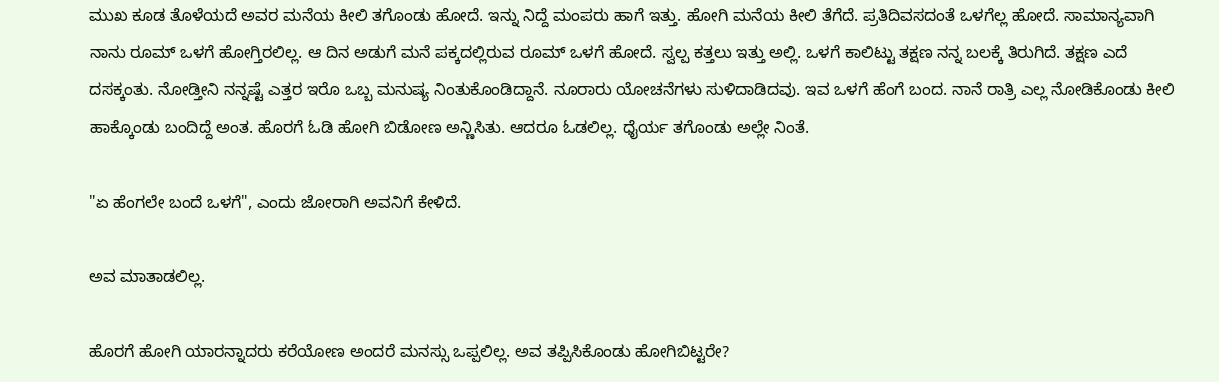ಮುಖ ಕೂಡ ತೊಳೆಯದೆ ಅವರ ಮನೆಯ ಕೀಲಿ ತಗೊಂಡು ಹೋದೆ. ಇನ್ನು ನಿದ್ದೆ ಮಂಪರು ಹಾಗೆ ಇತ್ತು. ಹೋಗಿ ಮನೆಯ ಕೀಲಿ ತೆಗೆದೆ. ಪ್ರತಿದಿವಸದಂತೆ ಒಳಗೆಲ್ಲ ಹೋದೆ. ಸಾಮಾನ್ಯವಾಗಿ ನಾನು ರೂಮ್ ಒಳಗೆ ಹೋಗ್ತಿರಲಿಲ್ಲ. ಆ ದಿನ ಅಡುಗೆ ಮನೆ ಪಕ್ಕದಲ್ಲಿರುವ ರೂಮ್ ಒಳಗೆ ಹೋದೆ. ಸ್ವಲ್ಪ ಕತ್ತಲು ಇತ್ತು ಅಲ್ಲಿ. ಒಳಗೆ ಕಾಲಿಟ್ಟು ತಕ್ಷಣ ನನ್ನ ಬಲಕ್ಕೆ ತಿರುಗಿದೆ. ತಕ್ಷಣ ಎದೆ ದಸಕ್ಕಂತು. ನೋಡ್ತೀನಿ ನನ್ನಷ್ಟೆ ಎತ್ತರ ಇರೊ ಒಬ್ಬ ಮನುಷ್ಯ ನಿಂತುಕೊಂಡಿದ್ದಾನೆ. ನೂರಾರು ಯೋಚನೆಗಳು ಸುಳಿದಾಡಿದವು. ಇವ ಒಳಗೆ ಹೆಂಗೆ ಬಂದ. ನಾನೆ ರಾತ್ರಿ ಎಲ್ಲ ನೋಡಿಕೊಂಡು ಕೀಲಿ ಹಾಕ್ಕೊಂಡು ಬಂದಿದ್ದೆ ಅಂತ. ಹೊರಗೆ ಓಡಿ ಹೋಗಿ ಬಿಡೋಣ ಅನ್ಣಿಸಿತು. ಆದರೂ ಓಡಲಿಲ್ಲ. ಧೈರ್ಯ ತಗೊಂಡು ಅಲ್ಲೇ ನಿಂತೆ.

"ಏ ಹೆಂಗಲೇ ಬಂದೆ ಒಳಗೆ", ಎಂದು ಜೋರಾಗಿ ಅವನಿಗೆ ಕೇಳಿದೆ.

ಅವ ಮಾತಾಡಲಿಲ್ಲ.

ಹೊರಗೆ ಹೋಗಿ ಯಾರನ್ನಾದರು ಕರೆಯೋಣ ಅಂದರೆ ಮನಸ್ಸು ಒಪ್ಪಲಿಲ್ಲ. ಅವ ತಪ್ಪಿಸಿಕೊಂಡು ಹೋಗಿಬಿಟ್ಟರೇ?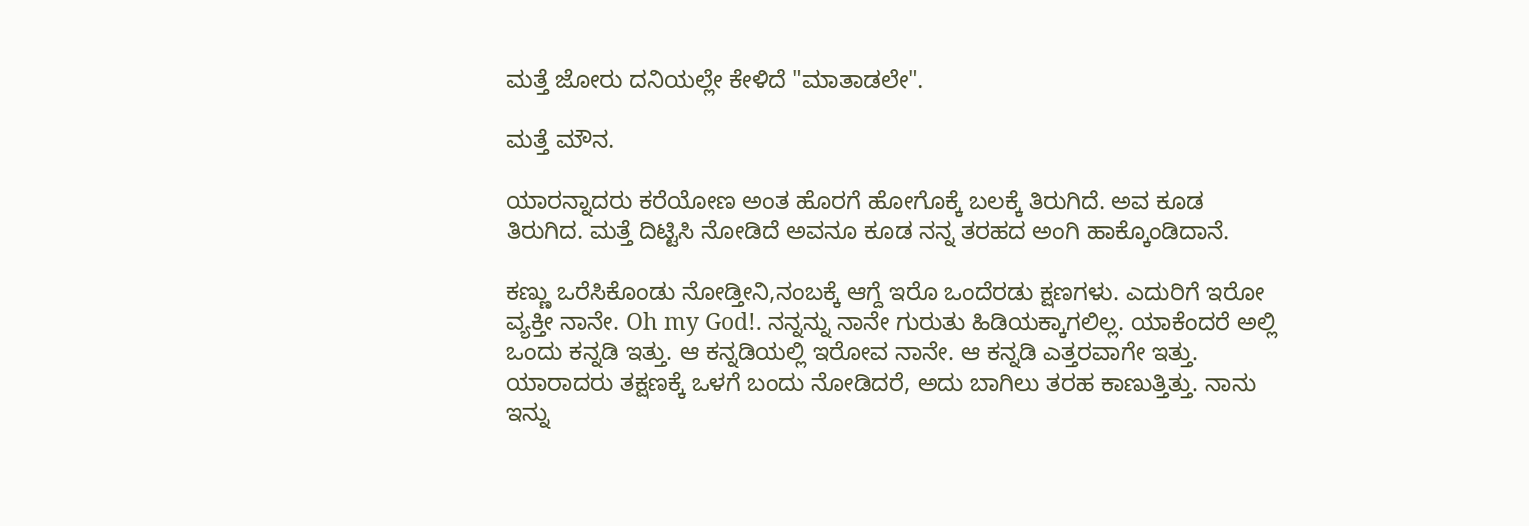ಮತ್ತೆ ಜೋರು ದನಿಯಲ್ಲೇ ಕೇಳಿದೆ "ಮಾತಾಡಲೇ".

ಮತ್ತೆ ಮೌನ.

ಯಾರನ್ನಾದರು ಕರೆಯೋಣ ಅಂತ ಹೊರಗೆ ಹೋಗೊಕ್ಕೆ ಬಲಕ್ಕೆ ತಿರುಗಿದೆ. ಅವ ಕೂಡ ತಿರುಗಿದ. ಮತ್ತೆ ದಿಟ್ಟಿಸಿ ನೋಡಿದೆ ಅವನೂ ಕೂಡ ನನ್ನ ತರಹದ ಅಂಗಿ ಹಾಕ್ಕೊಂಡಿದಾನೆ.

ಕಣ್ಣು ಒರೆಸಿಕೊಂಡು ನೋಡ್ತೀನಿ,ನಂಬಕ್ಕೆ ಆಗ್ದೆ ಇರೊ ಒಂದೆರಡು ಕ್ಷಣಗಳು. ಎದುರಿಗೆ ಇರೋ ವ್ಯಕ್ತೀ ನಾನೇ. Oh my God!. ನನ್ನನ್ನು ನಾನೇ ಗುರುತು ಹಿಡಿಯಕ್ಕಾಗಲಿಲ್ಲ. ಯಾಕೆಂದರೆ ಅಲ್ಲಿ ಒಂದು ಕನ್ನಡಿ ಇತ್ತು. ಆ ಕನ್ನಡಿಯಲ್ಲಿ ಇರೋವ ನಾನೇ. ಆ ಕನ್ನಡಿ ಎತ್ತರವಾಗೇ ಇತ್ತು. ಯಾರಾದರು ತಕ್ಷಣಕ್ಕೆ ಒಳಗೆ ಬಂದು ನೋಡಿದರೆ, ಅದು ಬಾಗಿಲು ತರಹ ಕಾಣುತ್ತಿತ್ತು. ನಾನು ಇನ್ನು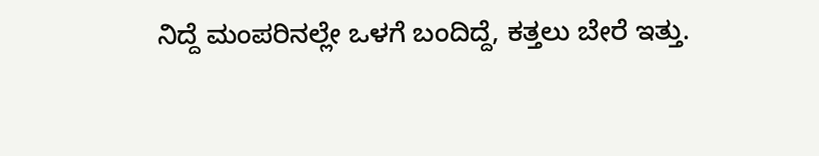ನಿದ್ದೆ ಮಂಪರಿನಲ್ಲೇ ಒಳಗೆ ಬಂದಿದ್ದೆ, ಕತ್ತಲು ಬೇರೆ ಇತ್ತು.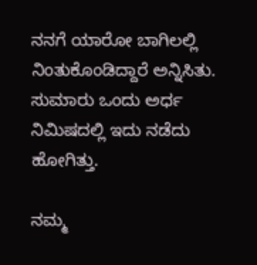ನನಗೆ ಯಾರೋ ಬಾಗಿಲಲ್ಲಿ ನಿಂತುಕೊಂಡಿದ್ದಾರೆ ಅನ್ನಿಸಿತು. ಸುಮಾರು ಒಂದು ಅರ್ಧ ನಿಮಿಷದಲ್ಲಿ ಇದು ನಡೆದು ಹೋಗಿತ್ತು.

ನಮ್ಮ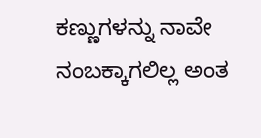ಕಣ್ಣುಗಳನ್ನು ನಾವೇ ನಂಬಕ್ಕಾಗಲಿಲ್ಲ ಅಂತ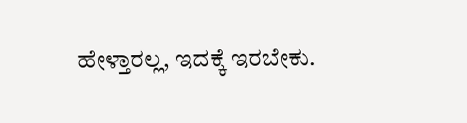ಹೇಳ್ತಾರಲ್ಲ, ಇದಕ್ಕೆ ಇರಬೇಕು.